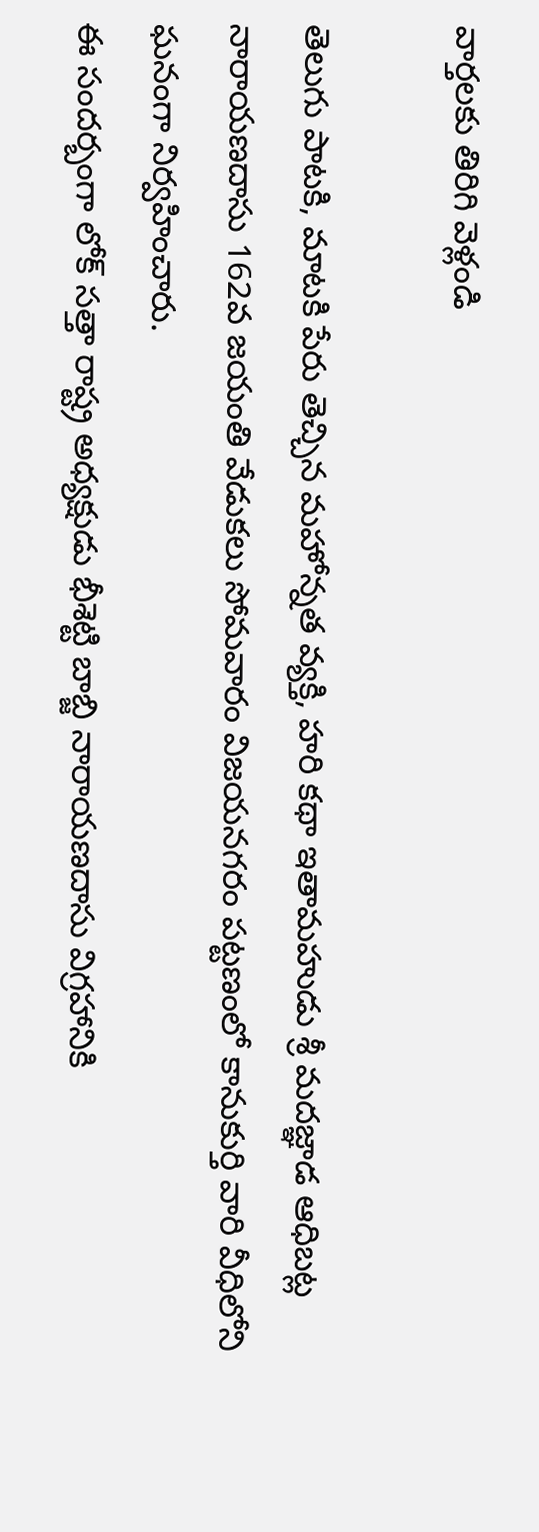వార్తలకు తిరిగి వెళ్లండి

తెలుగు పాటకి, మాటకి పేరు తెచ్చిన మహోన్నత వ్యక్తి, హరి కథా ఇతామహుడు శ్రీ మదజ్ఞాడ ఆధిబట్ల నారాయణదాసు 162వ జయంతి వేడుకలు సోమవారం విజయనగరం పట్టణంలో కానుకుర్తి వారి వీధిలోని ఘనంగా నిర్వహించారు.
ఈ సందర్బంగా లోక్ సత్తా రాష్ట్ర అధ్యక్షుడు భీశెట్టి బాబ్జి నారాయణదాసు విగ్రహానికి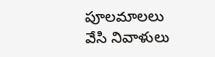పూలమాలలు వేసి నివాళులు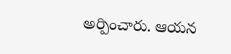అర్పించారు. ఆయన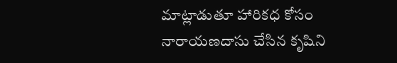మాట్లాడుతూ హారికధ కోసం నారాయణదాసు చేసిన కృషిని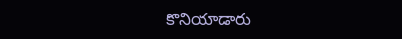కొనియాడారు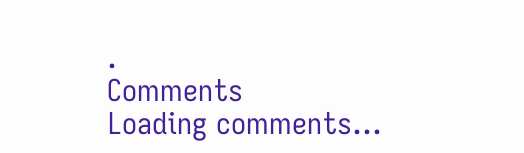.
Comments
Loading comments...